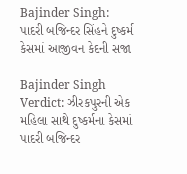Bajinder Singh: પાદરી બજિન્દર સિંહને દુષ્કર્મ કેસમાં આજીવન કેદની સજા

Bajinder Singh Verdict: ઝીરકપુરની એક મહિલા સાથે દુષ્કર્મના કેસમાં પાદરી બજિન્દર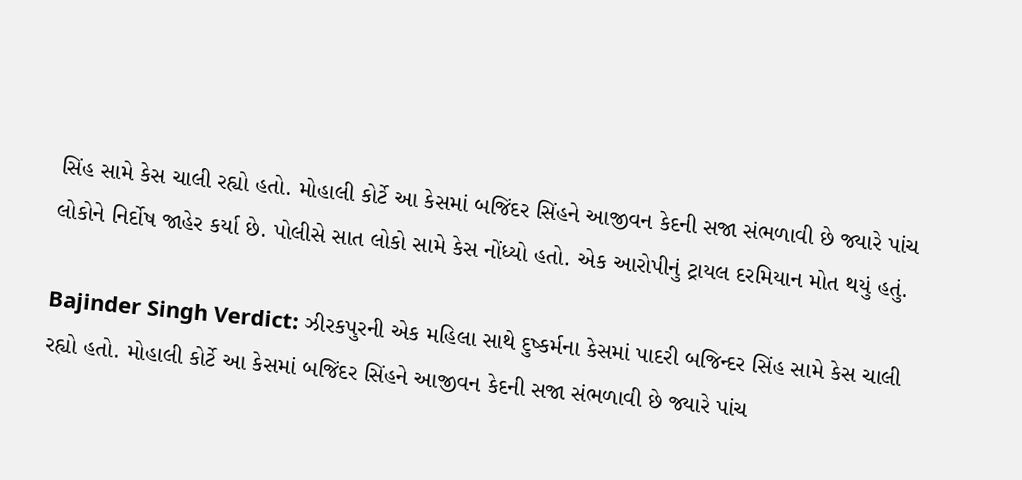સિંહ સામે કેસ ચાલી રહ્યો હતો. મોહાલી કોર્ટે આ કેસમાં બજિંદર સિંહને આજીવન કેદની સજા સંભળાવી છે જ્યારે પાંચ લોકોને નિર્દોષ જાહેર કર્યા છે. પોલીસે સાત લોકો સામે કેસ નોંધ્યો હતો. એક આરોપીનું ટ્રાયલ દરમિયાન મોત થયું હતું.

Bajinder Singh Verdict: ઝીરકપુરની એક મહિલા સાથે દુષ્કર્મના કેસમાં પાદરી બજિન્દર સિંહ સામે કેસ ચાલી રહ્યો હતો. મોહાલી કોર્ટે આ કેસમાં બજિંદર સિંહને આજીવન કેદની સજા સંભળાવી છે જ્યારે પાંચ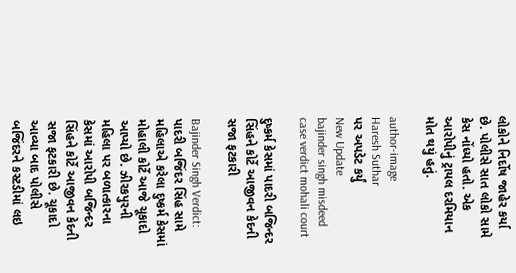લોકોને નિર્દોષ જાહેર કર્યા છે. પોલીસે સાત લોકો સામે કેસ નોંધ્યો હતો. એક આરોપીનું ટ્રાયલ દરમિયાન મોત થયું હતું.

author-image
Haresh Suthar
પર અપડેટ કર્યું
New Update
bajinder singh misdeed case verdict mohali court

દુષ્કર્મ કેસમાં પાદરી બજિન્દર સિંહને કોર્ટે આજીવન કેદની સજા ફટકારી

Bajinder Singh Verdict: પાદરી બજિંદર સિંહ સામે મહિલાએ કરેલા દુષ્કર્મ કેસમાં મોહાલી કોર્ટે આજે ચૂકાદો આપ્યો છે. ઝીરકપુરની મહિલા પર બળાત્કારના કેસમાં આરોપી બજિન્દર સિંહને કોર્ટે આજીવન કેદની સજા ફટકારી છે. ચૂકાદો આવ્યા બાદ પોલીસે બજિંદરને કસ્ટડીમાં લઇ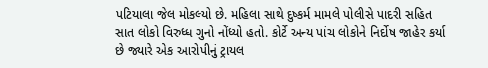પટિયાલા જેલ મોકલ્યો છે. મહિલા સાથે દુષ્કર્મ મામલે પોલીસે પાદરી સહિત સાત લોકો વિરુધ્ધ ગુનો નોંધ્યો હતો. કોર્ટે અન્ય પાંચ લોકોને નિર્દોષ જાહેર કર્યા છે જ્યારે એક આરોપીનું ટ્રાયલ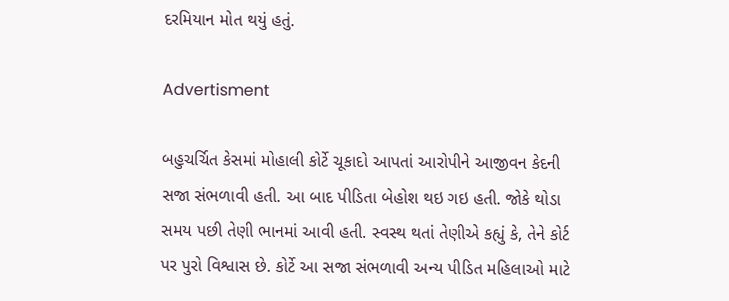દરમિયાન મોત થયું હતું.

Advertisment

બહુચર્ચિત કેસમાં મોહાલી કોર્ટે ચૂકાદો આપતાં આરોપીને આજીવન કેદની સજા સંભળાવી હતી. આ બાદ પીડિતા બેહોશ થઇ ગઇ હતી. જોકે થોડા સમય પછી તેણી ભાનમાં આવી હતી. સ્વસ્થ થતાં તેણીએ કહ્યું કે, તેને કોર્ટ પર પુરો વિશ્વાસ છે. કોર્ટે આ સજા સંભળાવી અન્ય પીડિત મહિલાઓ માટે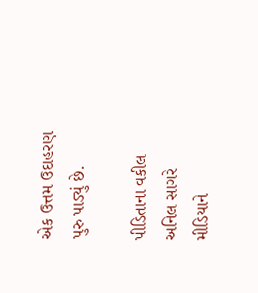એક ઉત્તમ ઉદાહરણ પુરુ પાડ્યું છે.

પીડિતાના વકીલ અનિલ સાગરે મીડિયાને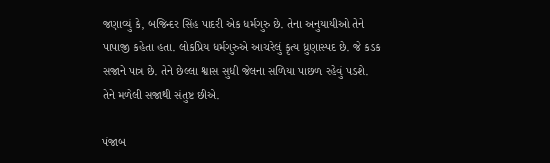જણાવ્યું કે, બજિન્દર સિંહ પાદરી એક ધર્મગુરુ છે. તેના અનુયાયીઓ તેને પાપાજી કહેતા હતા. લોકપ્રિય ધર્મગુરુએ આચરેલું કૃત્ય ધ્રુણાસ્પદ છે. જે કડક સજાને પાત્ર છે. તેને છેલ્લા શ્વાસ સુધી જેલના સળિયા પાછળ રહેવું પડશે. તેને મળેલી સજાથી સંતુષ્ટ છીએ.

પંજાબ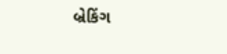બ્રેકિંગ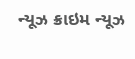ન્યૂઝ ક્રાઇમ ન્યૂઝ